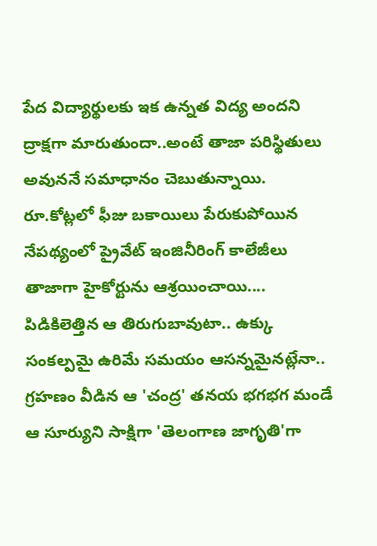పేద విద్యార్థులకు ఇక ఉన్నత విద్య అందని ద్రాక్షగా మారుతుందా..అంటే తాజా పరిస్థితులు అవుననే సమాధానం చెబుతున్నాయి. రూ.కోట్లలో ఫీజు బకాయిలు పేరుకుపోయిన నేపథ్యంలో ప్రైవేట్ ఇంజినీరింగ్ కాలేజీలు తాజాగా హైకోర్టును ఆశ్రయించాయి....
పిడికిలెత్తిన ఆ తిరుగుబావుటా.. ఉక్కు సంకల్పమై ఉరిమే సమయం ఆసన్నమైనట్లేనా.. గ్రహణం వీడిన ఆ 'చంద్ర' తనయ భగభగ మండే ఆ సూర్యుని సాక్షిగా 'తెలంగాణ జాగృతి'గా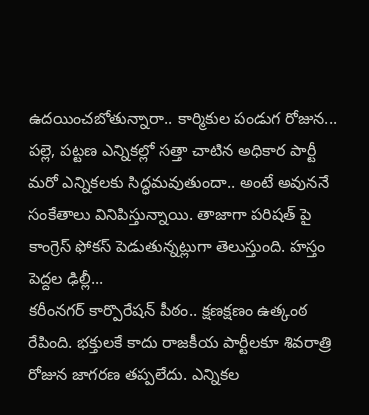ఉదయించబోతున్నారా.. కార్మికుల పండుగ రోజున...
పల్లె, పట్టణ ఎన్నికల్లో సత్తా చాటిన అధికార పార్టీ మరో ఎన్నికలకు సిద్ధమవుతుందా.. అంటే అవుననే సంకేతాలు వినిపిస్తున్నాయి. తాజాగా పరిషత్ పై కాంగ్రెస్ ఫోకస్ పెడుతున్నట్లుగా తెలుస్తుంది. హస్తం పెద్దల ఢిల్లీ...
కరీంనగర్ కార్పొరేషన్ పీఠం.. క్షణక్షణం ఉత్కంఠ రేపింది. భక్తులకే కాదు రాజకీయ పార్టీలకూ శివరాత్రి రోజున జాగరణ తప్పలేదు. ఎన్నికల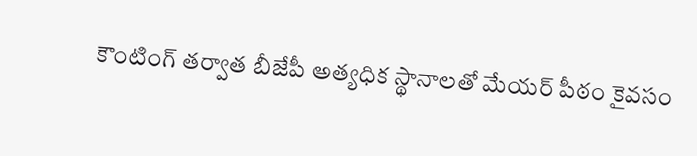కౌంటింగ్ తర్వాత బీజేపీ అత్యధిక స్థానాలతో మేయర్ పీఠం కైవసం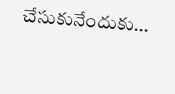చేసుకునేందుకు...